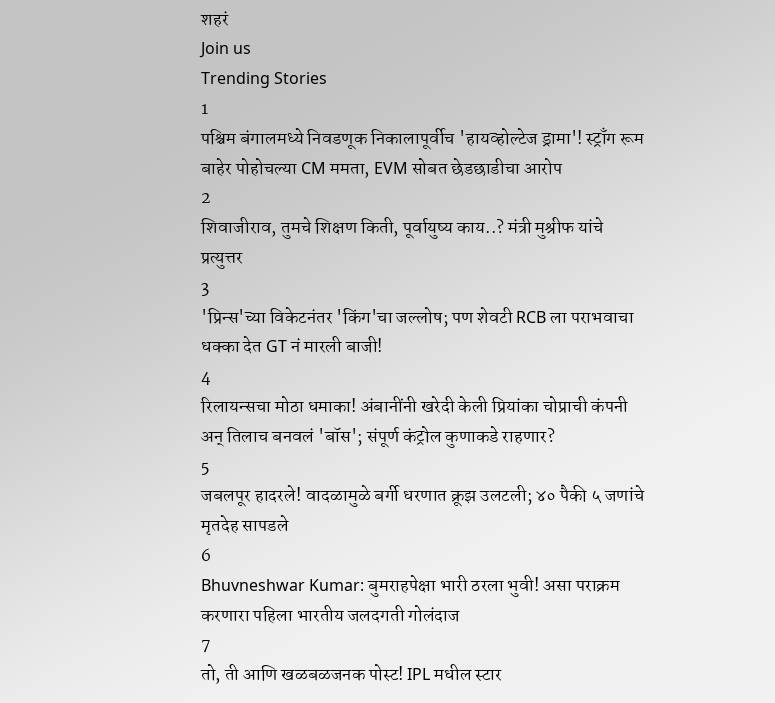शहरं
Join us
Trending Stories
1
पश्चिम बंगालमध्ये निवडणूक निकालापूर्वीच 'हायव्होल्टेज ड्रामा'! स्ट्राँग रूम बाहेर पोहोचल्या CM ममता, EVM सोबत छेडछाडीचा आरोप
2
शिवाजीराव, तुमचे शिक्षण किती, पूर्वायुष्य काय..? मंत्री मुश्रीफ यांचे प्रत्युत्तर
3
'प्रिन्स'च्या विकेटनंतर 'किंग'चा जल्लोष; पण शेवटी RCB ला पराभवाचा धक्का देत GT नं मारली बाजी!
4
रिलायन्सचा मोठा धमाका! अंबानींनी खरेदी केली प्रियांका चोप्राची कंपनी अन् तिलाच बनवलं 'बॉस'; संपूर्ण कंट्रोल कुणाकडे राहणार?
5
जबलपूर हादरले! वादळामुळे बर्गी धरणात क्रूझ उलटली; ४० पैकी ५ जणांचे मृतदेह सापडले
6
Bhuvneshwar Kumar: बुमराहपेक्षा भारी ठरला भुवी! असा पराक्रम करणारा पहिला भारतीय जलदगती गोलंदाज
7
तो, ती आणि खळबळजनक पोस्ट! IPL मधील स्टार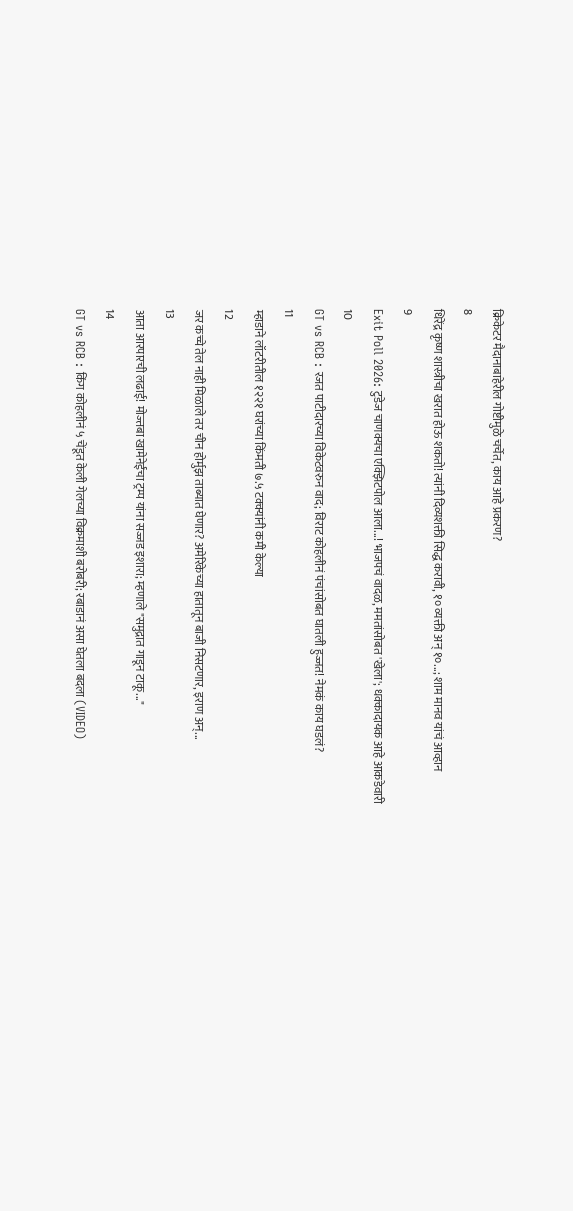क्रिकेटर मैदानाबाहेरील गोष्टीमुळे चर्चेत, काय आहे प्रकरण?
8
धिरेंद्र कृष्ण शास्त्रीचा खरात होऊ शकतो! त्यांनी दिव्यशक्ती सिद्ध करावी, १० व्यक्ती अन् १०...; शाम मानव यांचं आव्हान
9
Exit Poll 2026: टुडेज चाणक्यचा एक्झिटपोल आला...! भाजपचं वादळ, ममतांसोबत 'खेला'; धक्कादायक आहे आकडेवारी
10
GT vs RCB : रजत पाटीदारच्या विकेटवरुन वाद; विराट कोहलीनं पंचांसोबत घातली हुज्जत! नेमकं काय घडलं?
11
म्हाडाने लॉटरीतील १२२१ घरांच्या किंमती ७.५ टक्क्यांनी कमी केल्या
12
जर कच्चे तेल नाही मिळाले तर चीन होर्मुझ ताब्यात घेणार? अमेरिकेच्या हातातून बाजी निसटणार, इराण अन्...
13
आता आरपारची लढाई! मोज्तबा खामेनेईंचा ट्रम्प यांना सज्जड इशारा; म्हणाले "समुद्रात गाडून टाकू..."
14
GT vs RCB : किंग कोहलीनं ५ चेंडूत केली गेलच्या विक्रमाशी बरोबरी; रबाडानं असा घेतला बदला (VIDEO)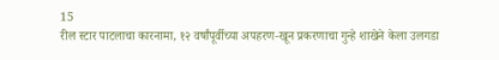15
रील स्टार पाटलाचा कारनामा, १२ वर्षांपूर्वीच्या अपहरण-खून प्रकरणाचा गुन्हे शाखेने केला उलगडा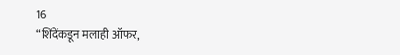16
“शिंदेंकडून मलाही ऑफर,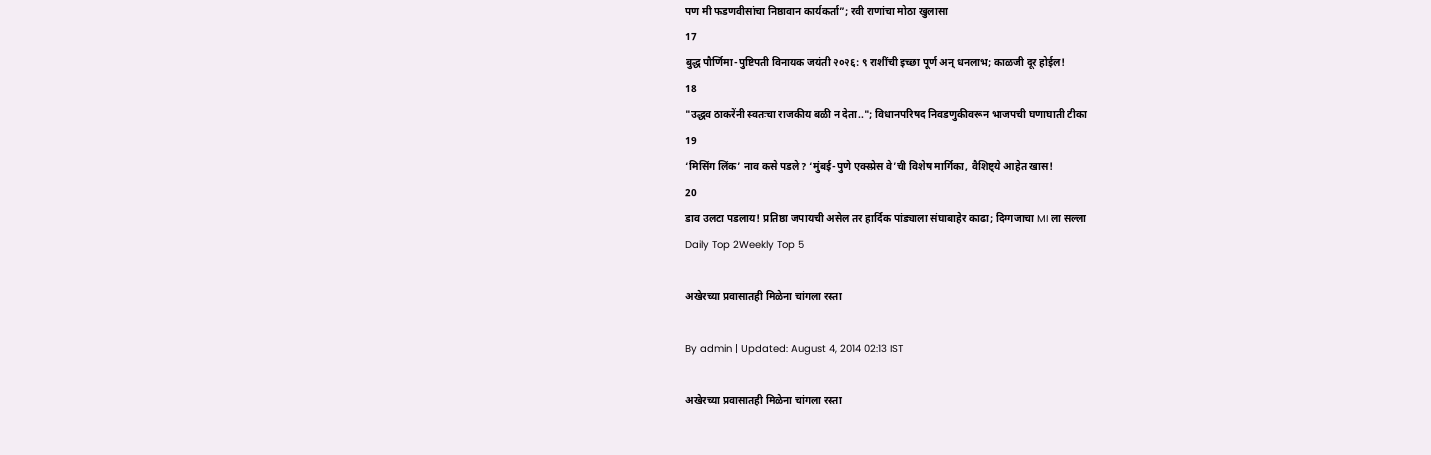पण मी फडणवीसांचा निष्ठावान कार्यकर्ता”; रवी राणांचा मोठा खुलासा
17
बुद्ध पौर्णिमा-पुष्टिपती विनायक जयंती २०२६: ९ राशींची इच्छा पूर्ण अन् धनलाभ; काळजी दूर होईल!
18
"उद्धव ठाकरेंनी स्वतःचा राजकीय बळी न देता.."; विधानपरिषद निवडणुकीवरून भाजपची घणाघाती टीका
19
‘मिसिंग लिंक’ नाव कसे पडले? ‘मुंबई-पुणे एक्स्प्रेस वे’ची विशेष मार्गिका, वैशिष्ट्ये आहेत खास!
20
डाव उलटा पडलाय! प्रतिष्ठा जपायची असेल तर हार्दिक पांड्याला संघाबाहेर काढा; दिग्गजाचा MI ला सल्ला
Daily Top 2Weekly Top 5

अखेरच्या प्रवासातही मिळेना चांगला रस्ता

By admin | Updated: August 4, 2014 02:13 IST

अखेरच्या प्रवासातही मिळेना चांगला रस्ता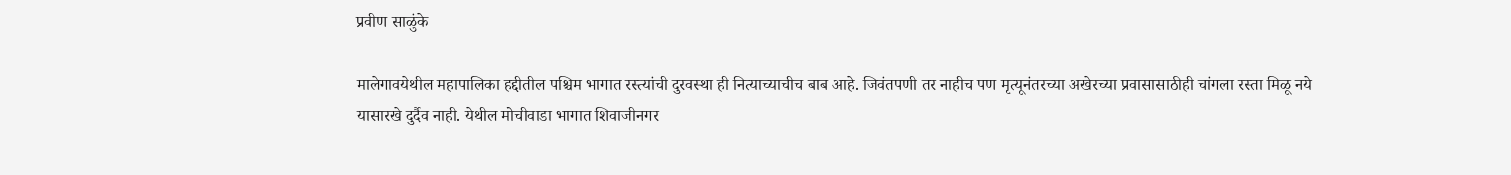प्रवीण साळुंके

मालेगावयेथील महापालिका हद्दीतील पश्चिम भागात रस्त्यांची दुरवस्था ही नित्याच्याचीच बाब आहे. जिवंतपणी तर नाहीच पण मृत्यूनंतरच्या अखेरच्या प्रवासासाठीही चांगला रस्ता मिळू नये यासारखे दुर्दैव नाही. येथील मोचीवाडा भागात शिवाजीनगर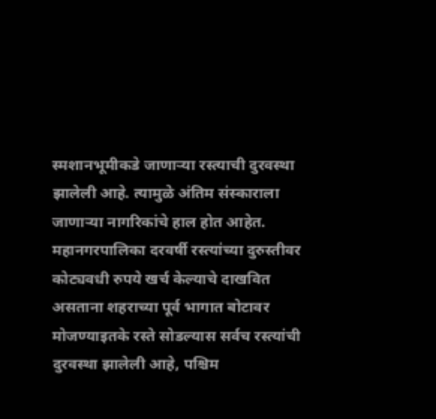स्मशानभूमीकडे जाणाऱ्या रस्त्याची दुरवस्था झालेली आहे. त्यामुळे अंतिम संस्काराला जाणाऱ्या नागरिकांचे हाल होत आहेत. महानगरपालिका दरवर्षी रस्त्यांच्या दुरुस्तीवर कोट्यवधी रुपये खर्च केल्याचे दाखवित असताना शहराच्या पूर्व भागात बोटावर मोजण्याइतके रस्ते सोडल्यास सर्वच रस्त्यांची दुरवस्था झालेली आहे, पश्चिम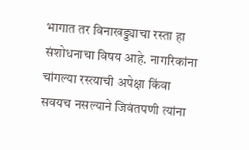भागात तर विनाखड्ड्याचा रस्ता हा संशोधनाचा विषय आहे. नागरिकांना चांगल्या रस्त्याची अपेक्षा किंवा सवयच नसल्याने जिवंतपणी त्यांना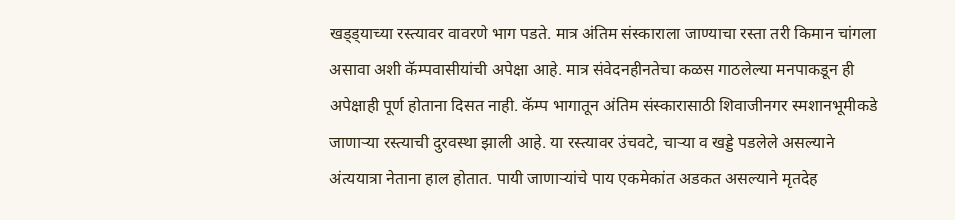खड्ड्याच्या रस्त्यावर वावरणे भाग पडते. मात्र अंतिम संस्काराला जाण्याचा रस्ता तरी किमान चांगला असावा अशी कॅम्पवासीयांची अपेक्षा आहे. मात्र संवेदनहीनतेचा कळस गाठलेल्या मनपाकडून ही अपेक्षाही पूर्ण होताना दिसत नाही. कॅम्प भागातून अंतिम संस्कारासाठी शिवाजीनगर स्मशानभूमीकडे जाणाऱ्या रस्त्याची दुरवस्था झाली आहे. या रस्त्यावर उंचवटे, चाऱ्या व खड्डे पडलेले असल्याने अंत्ययात्रा नेताना हाल होतात. पायी जाणाऱ्यांचे पाय एकमेकांत अडकत असल्याने मृतदेह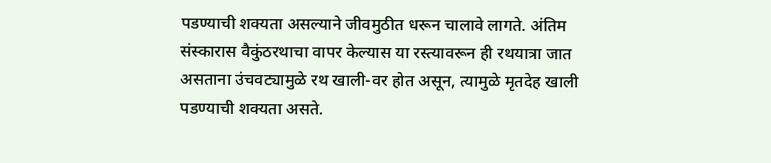पडण्याची शक्यता असल्याने जीवमुठीत धरून चालावे लागते. अंतिम संस्कारास वैकुंठरथाचा वापर केल्यास या रस्त्यावरून ही रथयात्रा जात असताना उंचवट्यामुळे रथ खाली-वर होत असून, त्यामुळे मृतदेह खाली पडण्याची शक्यता असते.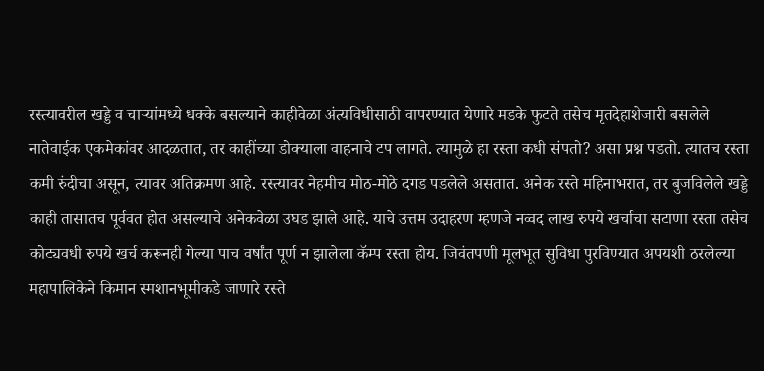रस्त्यावरील खड्डे व चाऱ्यांमध्ये धक्के बसल्याने काहीवेळा अंत्यविधीसाठी वापरण्यात येणारे मडके फुटते तसेच मृतदेहाशेजारी बसलेले नातेवाईक एकमेकांवर आदळतात, तर काहींच्या डोक्याला वाहनाचे टप लागते. त्यामुळे हा रस्ता कधी संपतो? असा प्रश्न पडतो. त्यातच रस्ता कमी रुंदीचा असून, त्यावर अतिक्रमण आहे. रस्त्यावर नेहमीच मोठ-मोठे दगड पडलेले असतात. अनेक रस्ते महिनाभरात, तर बुजविलेले खड्डे काही तासातच पूर्ववत होत असल्याचे अनेकवेळा उघड झाले आहे. याचे उत्तम उदाहरण म्हणजे नव्वद लाख रुपये खर्चाचा सटाणा रस्ता तसेच कोट्यवधी रुपये खर्च करूनही गेल्या पाच वर्षांत पूर्ण न झालेला कॅम्प रस्ता होय. जिवंतपणी मूलभूत सुविधा पुरविण्यात अपयशी ठरलेल्या महापालिकेने किमान स्मशानभूमीकडे जाणारे रस्ते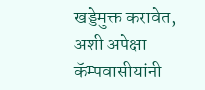खड्डेमुक्त करावेत, अशी अपेक्षा कॅम्पवासीयांनी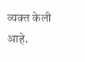व्यक्त केली आहे.